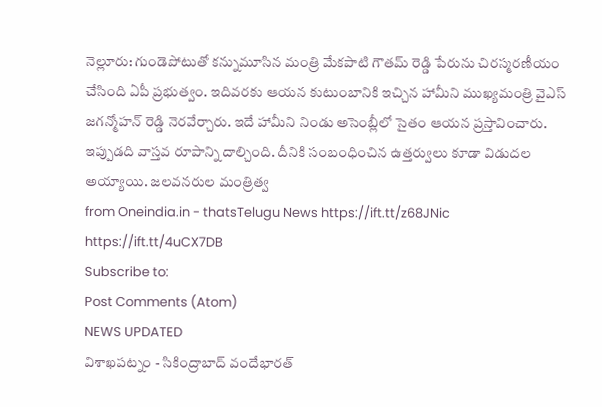నెల్లూరు: గుండెపోటుతో కన్నుమూసిన మంత్రి మేకపాటి గౌతమ్ రెడ్డి పేరును చిరస్మరణీయం చేసింది ఏపీ ప్రభుత్వం. ఇదివరకు ఆయన కుటుంబానికి ఇచ్చిన హామీని ముఖ్యమంత్రి వైఎస్ జగన్మోహన్ రెడ్డి నెరవేర్చారు. ఇదే హామీని నిండు అసెంబ్లీలో సైతం ఆయన ప్రస్తావించారు. ఇప్పుడది వాస్తవ రూపాన్ని దాల్చింది. దీనికి సంబంధించిన ఉత్తర్వులు కూడా విడుదల అయ్యాయి. జలవనరుల మంత్రిత్వ
from Oneindia.in - thatsTelugu News https://ift.tt/z68JNic
https://ift.tt/4uCX7DB
Subscribe to:
Post Comments (Atom)
NEWS UPDATED
విశాఖపట్నం - సికింద్రాబాద్ వందేభారత్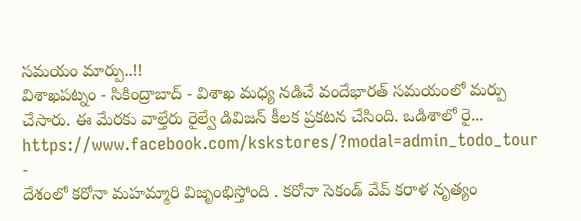సమయం మార్పు..!!
విశాఖపట్నం - సికింద్రాబాద్ - విశాఖ మధ్య నడిచే వందేభారత్ సమయంలో మర్పు చేసారు. ఈ మేరకు వాల్తేరు రైల్వే డివిజన్ కీలక ప్రకటన చేసింది. ఒడిశాలో రై...
https://www.facebook.com/kskstores/?modal=admin_todo_tour
-
దేశంలో కరోనా మహమ్మారి విజృంభిస్తోంది . కరోనా సెకండ్ వేవ్ కరాళ నృత్యం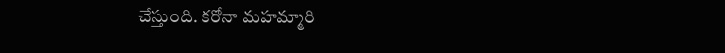చేస్తుంది. కరోనా మహమ్మారి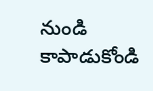నుండి కాపాడుకోండి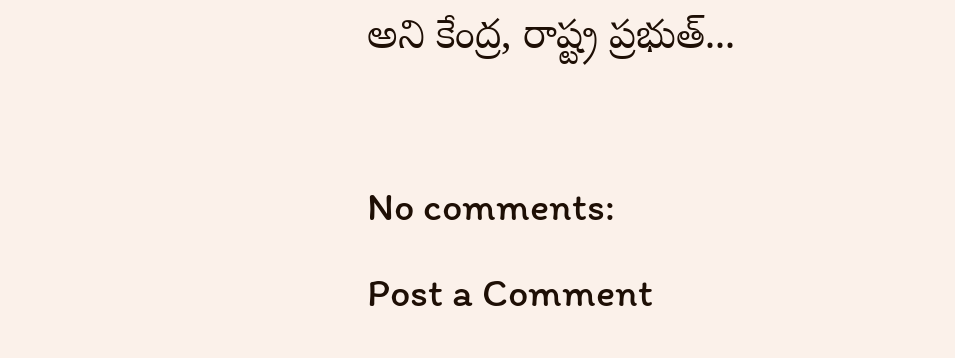అని కేంద్ర, రాష్ట్ర ప్రభుత్...

No comments:
Post a Comment